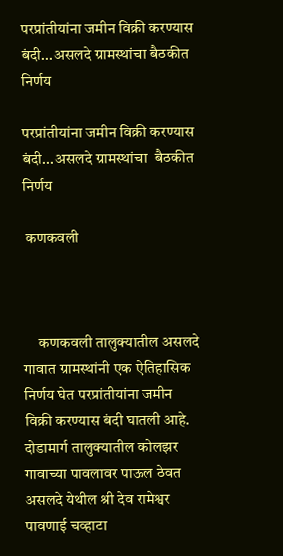परप्रांतीयांना जमीन विक्री करण्यास बंदी...असलदे ग्रामस्थांचा बैठकीत निर्णय

परप्रांतीयांना जमीन विक्री करण्यास बंदी...असलदे ग्रामस्थांचा  बैठकीत निर्णय

 कणकवली



     कणकवली तालुक्यातील असलदे गावात ग्रामस्थांनी एक ऐतिहासिक निर्णय घेत परप्रांतीयांना जमीन विक्री करण्यास बंदी घातली आहे. दोडामार्ग तालुक्यातील कोलझर गावाच्या पावलावर पाऊल ठेवत असलदे येथील श्री देव रामेश्वर पावणाई चव्हाटा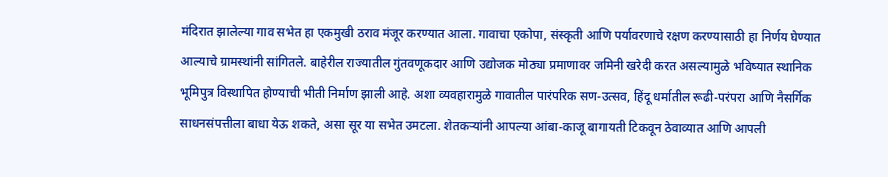मंदिरात झालेल्या गाव सभेत हा एकमुखी ठराव मंजूर करण्यात आला. गावाचा एकोपा, संस्कृती आणि पर्यावरणाचे रक्षण करण्यासाठी हा निर्णय घेण्यात आल्याचे ग्रामस्थांनी सांगितले. बाहेरील राज्यातील गुंतवणूकदार आणि उद्योजक मोठ्या प्रमाणावर जमिनी खरेदी करत असल्यामुळे भविष्यात स्थानिक भूमिपुत्र विस्थापित होण्याची भीती निर्माण झाली आहे. अशा व्यवहारामुळे गावातील पारंपरिक सण-उत्सव, हिंदू धर्मातील रूढी-परंपरा आणि नैसर्गिक साधनसंपत्तीला बाधा येऊ शकते, असा सूर या सभेत उमटला. शेतकऱ्यांनी आपल्या आंबा-काजू बागायती टिकवून ठेवाव्यात आणि आपली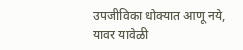उपजीविका धोक्यात आणू नये, यावर यावेळी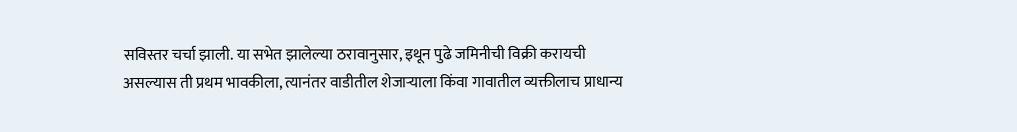सविस्तर चर्चा झाली. या सभेत झालेल्या ठरावानुसार, इथून पुढे जमिनीची विक्री करायची असल्यास ती प्रथम भावकीला, त्यानंतर वाडीतील शेजाऱ्याला किंवा गावातील व्यक्तीलाच प्राधान्य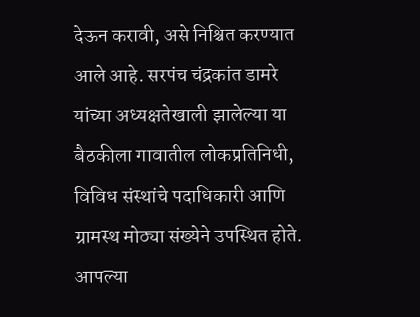देऊन करावी, असे निश्चित करण्यात आले आहे. सरपंच चंद्रकांत डामरे यांच्या अध्यक्षतेखाली झालेल्या या बैठकीला गावातील लोकप्रतिनिधी, विविध संस्थांचे पदाधिकारी आणि ग्रामस्थ मोठ्या संख्येने उपस्थित होते. आपल्या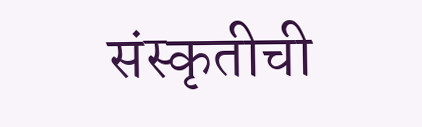संस्कृतीची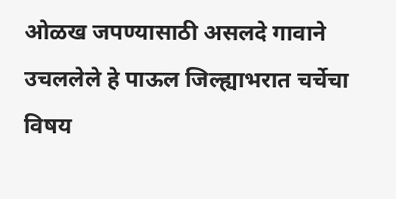ओळख जपण्यासाठी असलदे गावाने उचललेले हे पाऊल जिल्ह्याभरात चर्चेचा विषय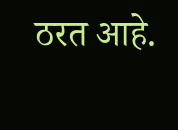ठरत आहे.